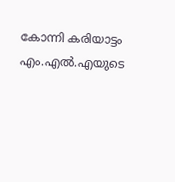കോന്നി കരിയാട്ടം എം.എല്‍.എയുടെ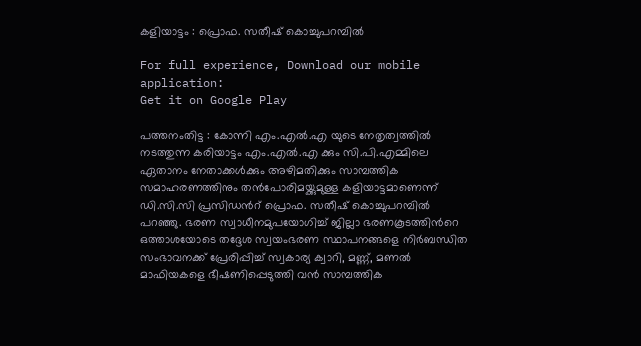കളിയാട്ടം : പ്രൊഫ. സതീഷ് കൊച്ചുപറമ്പില്‍

For full experience, Download our mobile application:
Get it on Google Play

പത്തനംതിട്ട : കോന്നി എം.എല്‍.എ യുടെ നേതൃത്വത്തില്‍ നടത്തുന്ന കരിയാട്ടം എം.എല്‍.എ ക്കും സി.പി.എമ്മിലെ ഏതാനം നേതാക്കള്‍ക്കും അഴിമതിക്കും സാമ്പത്തിക സമാഹരണത്തിനും തന്‍പോരിമയ്ക്കുമുള്ള കളിയാട്ടമാണെന്ന് ഡി.സി.സി പ്രസിഡന്‍റ് പ്രൊഫ. സതീഷ് കൊച്ചുപറമ്പില്‍ പറഞ്ഞു. ഭരണ സ്വാധീനമുപയോഗിച്ച് ജില്ലാ ഭരണകൂടത്തിന്‍റെ ഒത്താശയോടെ തദ്ദേശ സ്വയംഭരണ സ്ഥാപനങ്ങളെ നിര്‍ബന്ധിത സംഭാവനക്ക് പ്രേരിപ്പിച്ച് സ്വകാര്യ ക്വാറി, മണ്ണ്, മണല്‍ മാഫിയകളെ ഭീഷണിപ്പെടുത്തി വന്‍ സാമ്പത്തിക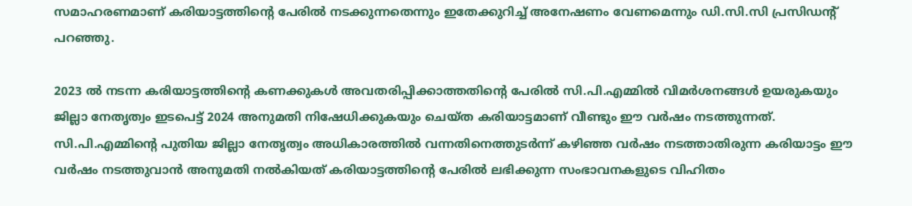സമാഹരണമാണ് കരിയാട്ടത്തിന്‍റെ പേരില്‍ നടക്കുന്നതെന്നും ഇതേക്കുറിച്ച് അനേഷണം വേണമെന്നും ഡി.സി.സി പ്രസിഡന്‍റ് പറഞ്ഞു.

2023 ല്‍ നടന്ന കരിയാട്ടത്തിന്‍റെ കണക്കുകള്‍ അവതരിപ്പിക്കാത്തതിന്‍റെ പേരില്‍ സി.പി.എമ്മില്‍ വിമര്‍ശനങ്ങള്‍ ഉയരുകയും ജില്ലാ നേതൃത്വം ഇടപെട്ട് 2024 അനുമതി നിഷേധിക്കുകയും ചെയ്ത കരിയാട്ടമാണ് വീണ്ടും ഈ വര്‍ഷം നടത്തുന്നത്. സി.പി.എമ്മിന്‍റെ പുതിയ ജില്ലാ നേതൃത്വം അധികാരത്തില്‍ വന്നതിനെത്തുടര്‍ന്ന് കഴിഞ്ഞ വര്‍ഷം നടത്താതിരുന്ന കരിയാട്ടം ഈ വര്‍ഷം നടത്തുവാന്‍ അനുമതി നല്‍കിയത് കരിയാട്ടത്തിന്‍റെ പേരില്‍ ലഭിക്കുന്ന സംഭാവനകളുടെ വിഹിതം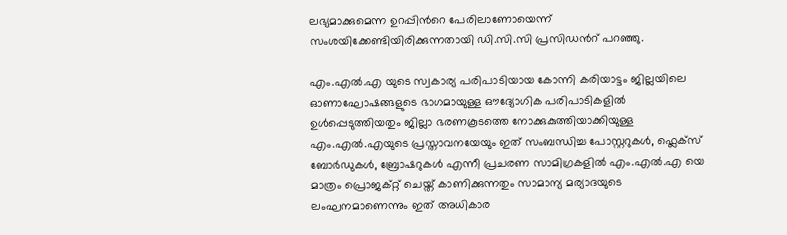ലഭ്യമാക്കുമെന്ന ഉറപ്പിന്‍റെ പേരിലാണോയെന്ന് സംശയിക്കേണ്ടിയിരിക്കുന്നതായി ഡി.സി.സി പ്രസിഡന്‍റ് പറഞ്ഞു.

എം.എല്‍.എ യുടെ സ്വകാര്യ പരിപാടിയായ കോന്നി കരിയാട്ടം ജില്ലയിലെ ഓണാഘോഷങ്ങളുടെ ഭാഗമായുള്ള ഔദ്യോഗിക പരിപാടികളില്‍ ഉള്‍പ്പെടുത്തിയതും ജില്ലാ ഭരണകൂടത്തെ നോക്കുകുത്തിയാക്കിയുള്ള എം.എല്‍.എയുടെ പ്രസ്താവനയേയും ഇത് സംബന്ധിച്ച പോസ്റ്ററുകള്‍, ഫ്ലെക്സ് ബോര്‍ഡുകള്‍, ബ്രോഷറുകള്‍ എന്നീ പ്രചരണ സാമിഗ്രകളില്‍ എം.എല്‍.എ യെ മാത്രം പ്രൊജക്റ്റ് ചെയ്ത് കാണിക്കുന്നതും സാമാന്യ മര്യാദയുടെ ലംഘനമാണെന്നും ഇത് അധികാര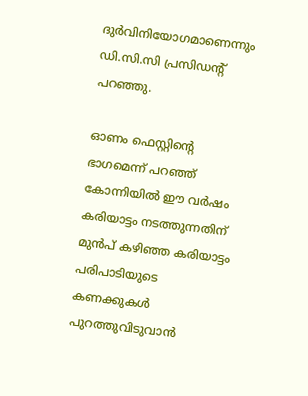ദുര്‍വിനിയോഗമാണെന്നും ഡി.സി.സി പ്രസിഡന്‍റ് പറഞ്ഞു.

ഓണം ഫെസ്റ്റിന്‍റെ ഭാഗമെന്ന് പറഞ്ഞ് കോന്നിയില്‍ ഈ വര്‍ഷം കരിയാട്ടം നടത്തുന്നതിന് മുന്‍പ് കഴിഞ്ഞ കരിയാട്ടം പരിപാടിയുടെ കണക്കുകള്‍ പുറത്തുവിടുവാന്‍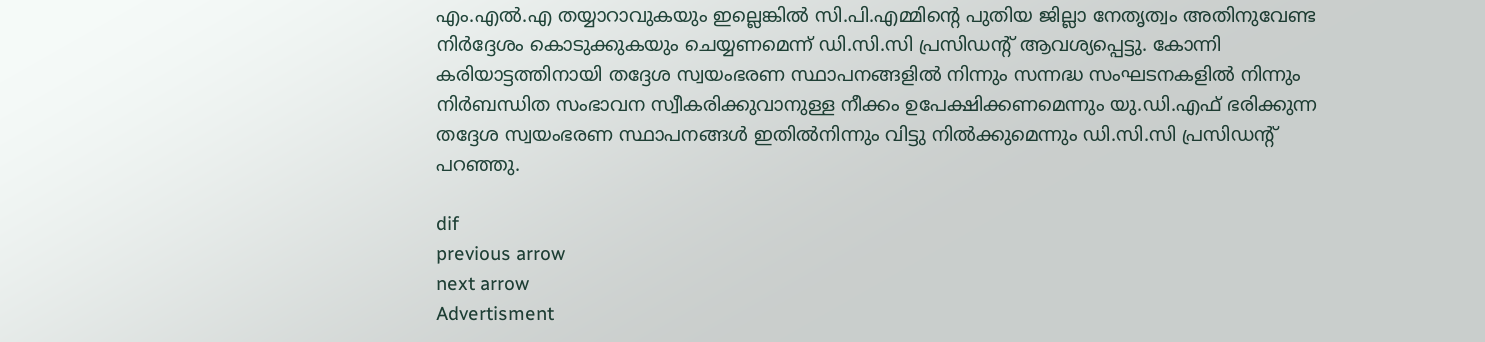എം.എല്‍.എ തയ്യാറാവുകയും ഇല്ലെങ്കില്‍ സി.പി.എമ്മിന്‍റെ പുതിയ ജില്ലാ നേതൃത്വം അതിനുവേണ്ട നിര്‍ദ്ദേശം കൊടുക്കുകയും ചെയ്യണമെന്ന് ഡി.സി.സി പ്രസിഡന്‍റ് ആവശ്യപ്പെട്ടു. കോന്നി കരിയാട്ടത്തിനായി തദ്ദേശ സ്വയംഭരണ സ്ഥാപനങ്ങളില്‍ നിന്നും സന്നദ്ധ സംഘടനകളില്‍ നിന്നും നിര്‍ബന്ധിത സംഭാവന സ്വീകരിക്കുവാനുള്ള നീക്കം ഉപേക്ഷിക്കണമെന്നും യു.ഡി.എഫ് ഭരിക്കുന്ന തദ്ദേശ സ്വയംഭരണ സ്ഥാപനങ്ങള്‍ ഇതില്‍നിന്നും വിട്ടു നില്‍ക്കുമെന്നും ഡി.സി.സി പ്രസിഡന്‍റ് പറഞ്ഞു.

dif
previous arrow
next arrow
Advertisment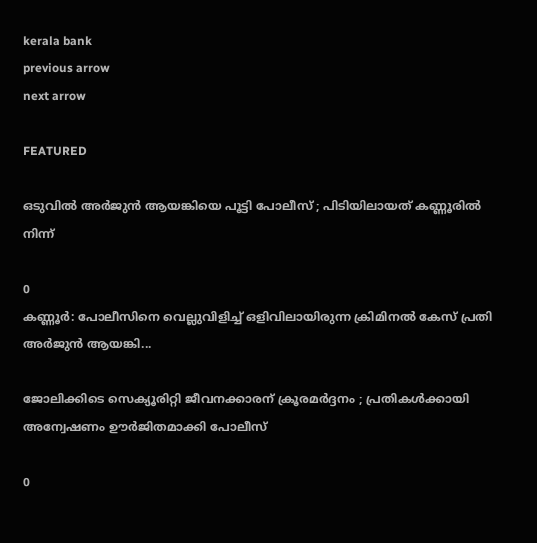kerala bank
previous arrow
next arrow

FEATURED

ഒടുവിൽ അർജുൻ ആയങ്കിയെ പൂട്ടി പോലീസ് ; പിടിയിലായത് കണ്ണൂരിൽ നിന്ന്

0
കണ്ണൂർ: പോലീസിനെ വെല്ലുവിളിച്ച് ഒളിവിലായിരുന്ന ക്രിമിനൽ കേസ് പ്രതി അർജുൻ ആയങ്കി...

ജോലിക്കിടെ സെക്യൂരിറ്റി ജീവനക്കാരന് ക്രൂരമർദ്ദനം ; പ്രതികൾക്കായി അന്വേഷണം ഊർജിതമാക്കി പോലീസ്

0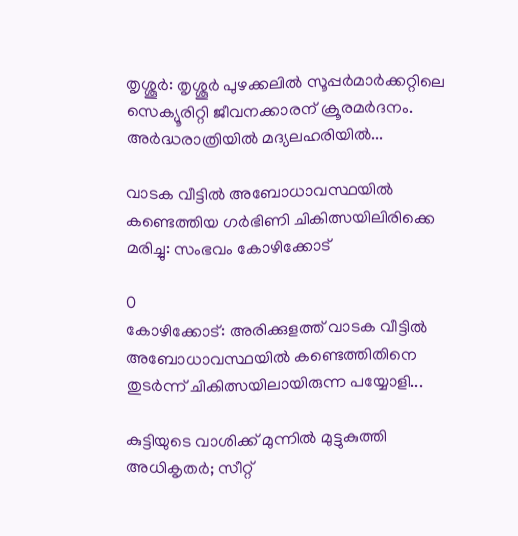തൃശ്ശൂർ: തൃശ്ശൂർ പുഴക്കലിൽ സൂപ്പർമാർക്കറ്റിലെ സെക്യൂരിറ്റി ജീവനക്കാരന് ക്രൂരമർദനം. അർദ്ധരാത്രിയിൽ മദ്യലഹരിയിൽ...

വാടക വീട്ടില്‍ അബോധാവസ്ഥയില്‍ കണ്ടെത്തിയ ഗര്‍ഭിണി ചികിത്സയിലിരിക്കെ മരിച്ചു: സംഭവം കോഴിക്കോട്

0
കോഴിക്കോട്: അരിക്കുളത്ത് വാടക വീട്ടില്‍ അബോധാവസ്ഥയില്‍ കണ്ടെത്തിതിനെ തുടര്‍ന്ന് ചികിത്സയിലായിരുന്ന പയ്യോളി...

കുട്ടിയുടെ വാശിക്ക് മുന്നിൽ മുട്ടുകുത്തി അധികൃതർ; സീറ്റ്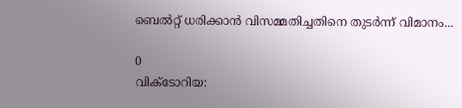ബെൽറ്റ് ധരിക്കാൻ വിസമ്മതിച്ചതിനെ തുടർന്ന് വിമാനം...

0
വിക്ടോറിയ: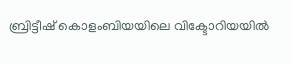ബ്രിട്ടീഷ് കൊളംബിയയിലെ വിക്ടോറിയയില്‍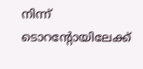നിന്ന് ടൊറന്റോയിലേക്ക്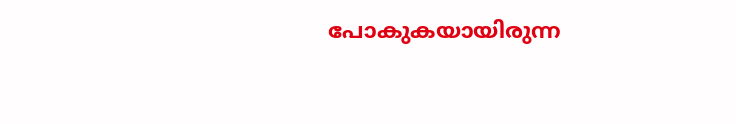പോകുകയായിരുന്ന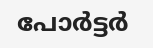പോര്‍ട്ടര്‍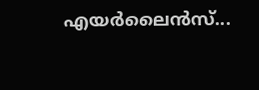എയര്‍ലൈന്‍സ്...